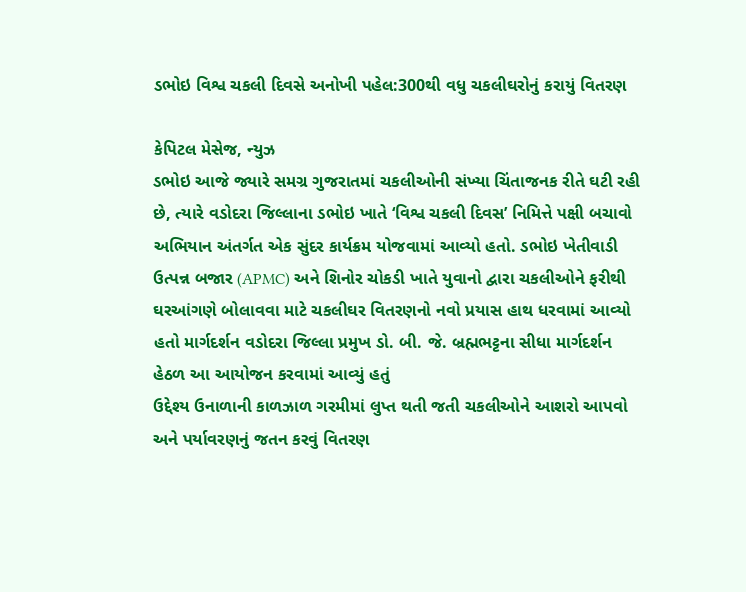ડભોઇ વિશ્વ ચકલી દિવસે અનોખી પહેલ:300થી વધુ ચકલીઘરોનું કરાયું વિતરણ

કેપિટલ મેસેજ, ન્યુઝ
ડભોઇ આજે જ્યારે સમગ્ર ગુજરાતમાં ચકલીઓની સંખ્યા ચિંતાજનક રીતે ઘટી રહી છે, ત્યારે વડોદરા જિલ્લાના ડભોઇ ખાતે ‘વિશ્વ ચકલી દિવસ’ નિમિત્તે પક્ષી બચાવો અભિયાન અંતર્ગત એક સુંદર કાર્યક્રમ યોજવામાં આવ્યો હતો. ડભોઇ ખેતીવાડી ઉત્પન્ન બજાર (APMC) અને શિનોર ચોકડી ખાતે યુવાનો દ્વારા ચકલીઓને ફરીથી ઘરઆંગણે બોલાવવા માટે ચકલીઘર વિતરણનો નવો પ્રયાસ હાથ ધરવામાં આવ્યો હતો માર્ગદર્શન વડોદરા જિલ્લા પ્રમુખ ડો. બી. જે. બ્રહ્મભટ્ટના સીધા માર્ગદર્શન હેઠળ આ આયોજન કરવામાં આવ્યું હતું
ઉદ્દેશ્ય ઉનાળાની કાળઝાળ ગરમીમાં લુપ્ત થતી જતી ચકલીઓને આશરો આપવો અને પર્યાવરણનું જતન કરવું વિતરણ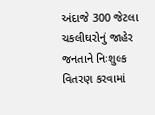અંદાજે 300 જેટલા ચકલીઘરોનું જાહેર જનતાને નિઃશુલ્ક વિતરણ કરવામાં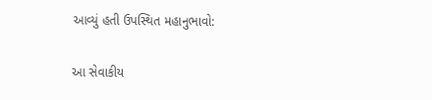આવ્યું હતી ઉપસ્થિત મહાનુભાવો:

આ સેવાકીય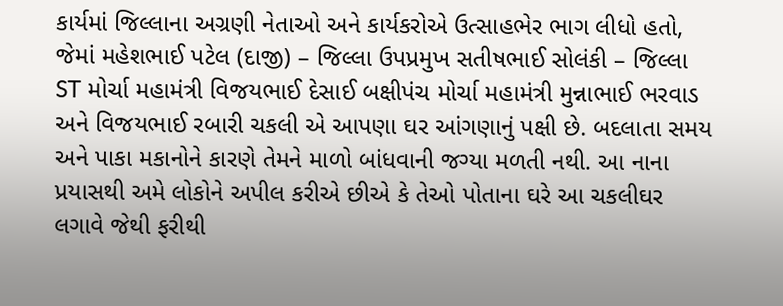કાર્યમાં જિલ્લાના અગ્રણી નેતાઓ અને કાર્યકરોએ ઉત્સાહભેર ભાગ લીધો હતો, જેમાં મહેશભાઈ પટેલ (દાજી) – જિલ્લા ઉપપ્રમુખ સતીષભાઈ સોલંકી – જિલ્લા ST મોર્ચા મહામંત્રી વિજયભાઈ દેસાઈ બક્ષીપંચ મોર્ચા મહામંત્રી મુન્નાભાઈ ભરવાડ અને વિજયભાઈ રબારી ચકલી એ આપણા ઘર આંગણાનું પક્ષી છે. બદલાતા સમય અને પાકા મકાનોને કારણે તેમને માળો બાંધવાની જગ્યા મળતી નથી. આ નાના પ્રયાસથી અમે લોકોને અપીલ કરીએ છીએ કે તેઓ પોતાના ઘરે આ ચકલીઘર લગાવે જેથી ફરીથી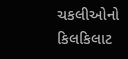ચકલીઓનો કિલકિલાટ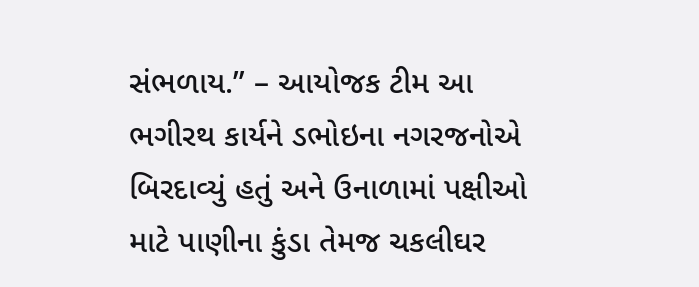સંભળાય.” – આયોજક ટીમ આ ભગીરથ કાર્યને ડભોઇના નગરજનોએ બિરદાવ્યું હતું અને ઉનાળામાં પક્ષીઓ માટે પાણીના કુંડા તેમજ ચકલીઘર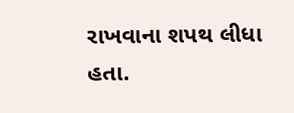રાખવાના શપથ લીધા હતા.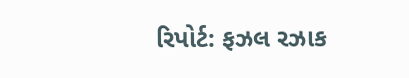રિપોર્ટ: ફઝલ રઝાક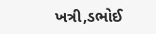ખત્રી,ડભોઈ